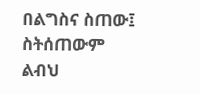በልግስና ስጠው፤ ስትሰጠውም ልብህ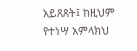አይጸጸት፤ ከዚህም የተነሣ አምላክህ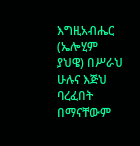እግዚአብሔር (ኤሎሂም ያህዌ) በሥራህ ሁሉና እጅህ ባረፈበት በማናቸውም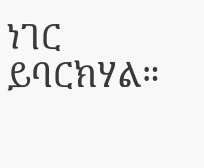ነገር ይባርክሃል።